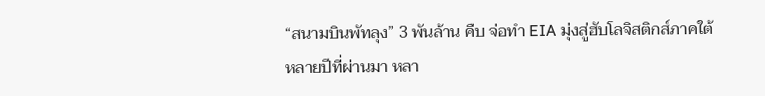“สนามบินพัทลุง” 3 พันล้าน คืบ จ่อทำ EIA มุ่งสู่ฮับโลจิสติกส์ภาคใต้
หลายปีที่ผ่านมา หลา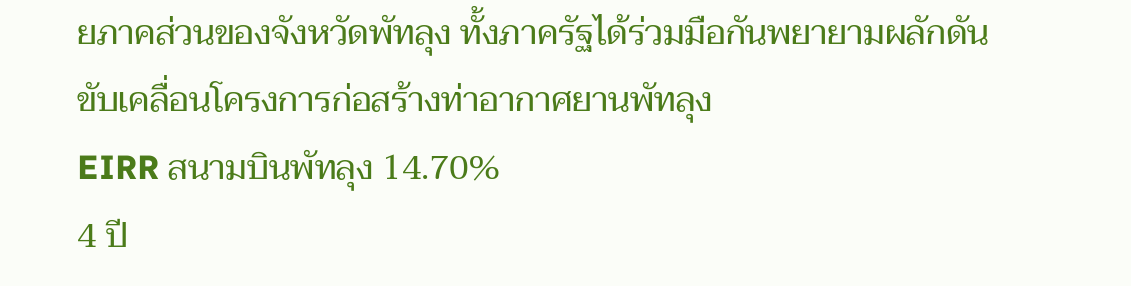ยภาคส่วนของจังหวัดพัทลุง ทั้งภาครัฐได้ร่วมมือกันพยายามผลักดันขับเคลื่อนโครงการก่อสร้างท่าอากาศยานพัทลุง
EIRR สนามบินพัทลุง 14.70%
4 ปี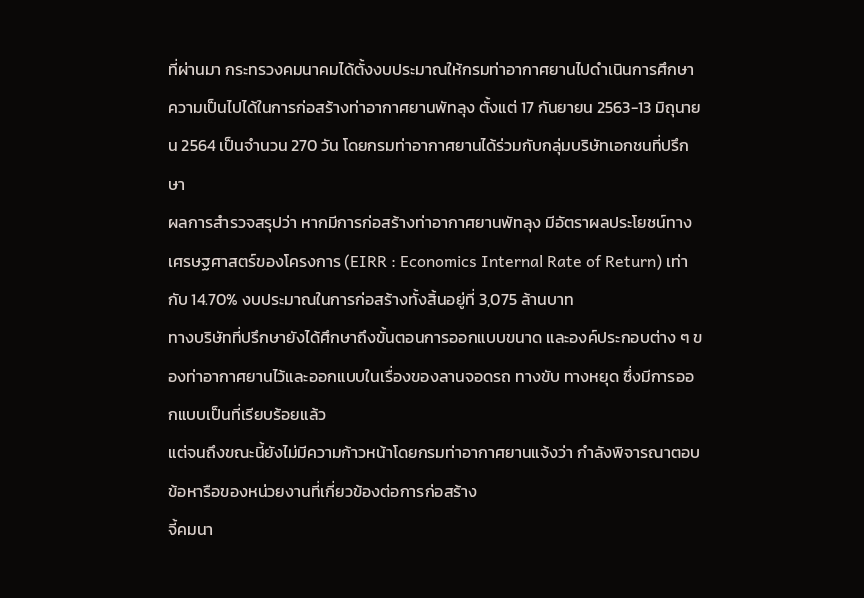ที่ผ่านมา กระทรวงคมนาคมได้ตั้งงบประมาณให้กรมท่าอากาศยานไปดำเนินการศึกษาความเป็นไปได้ในการก่อสร้างท่าอากาศยานพัทลุง ตั้งแต่ 17 กันยายน 2563-13 มิถุนายน 2564 เป็นจำนวน 270 วัน โดยกรมท่าอากาศยานได้ร่วมกับกลุ่มบริษัทเอกชนที่ปรึกษา
ผลการสำรวจสรุปว่า หากมีการก่อสร้างท่าอากาศยานพัทลุง มีอัตราผลประโยชน์ทางเศรษฐศาสตร์ของโครงการ (EIRR : Economics Internal Rate of Return) เท่ากับ 14.70% งบประมาณในการก่อสร้างทั้งสิ้นอยู่ที่ 3,075 ล้านบาท
ทางบริษัทที่ปรึกษายังได้ศึกษาถึงขั้นตอนการออกแบบขนาด และองค์ประกอบต่าง ๆ ของท่าอากาศยานไว้และออกแบบในเรื่องของลานจอดรถ ทางขับ ทางหยุด ซึ่งมีการออกแบบเป็นที่เรียบร้อยแล้ว
แต่จนถึงขณะนี้ยังไม่มีความก้าวหน้าโดยกรมท่าอากาศยานแจ้งว่า กำลังพิจารณาตอบข้อหารือของหน่วยงานที่เกี่ยวข้องต่อการก่อสร้าง
จี้คมนา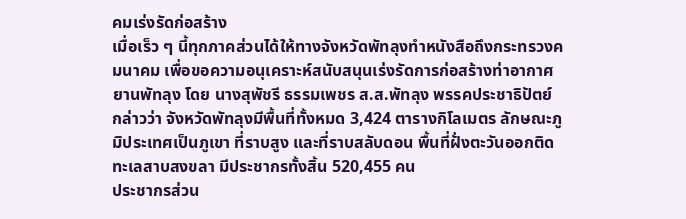คมเร่งรัดก่อสร้าง
เมื่อเร็ว ๆ นี้ทุกภาคส่วนได้ให้ทางจังหวัดพัทลุงทำหนังสือถึงกระทรวงคมนาคม เพื่อขอความอนุเคราะห์สนับสนุนเร่งรัดการก่อสร้างท่าอากาศยานพัทลุง โดย นางสุพัชรี ธรรมเพชร ส.ส.พัทลุง พรรคประชาธิปัตย์ กล่าวว่า จังหวัดพัทลุงมีพื้นที่ทั้งหมด 3,424 ตารางกิโลเมตร ลักษณะภูมิประเทศเป็นภูเขา ที่ราบสูง และที่ราบสลับดอน พื้นที่ฝั่งตะวันออกติดทะเลสาบสงขลา มีประชากรทั้งสิ้น 520,455 คน
ประชากรส่วน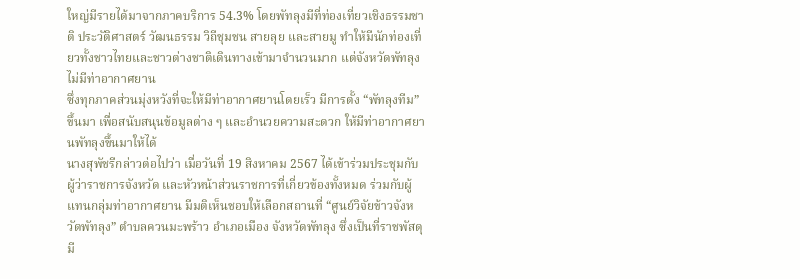ใหญ่มีรายได้มาจากภาคบริการ 54.3% โดยพัทลุงมีที่ท่องเที่ยวเชิงธรรมชาติ ประวัติศาสตร์ วัฒนธรรม วิถีชุมชน สายลุย และสายมู ทำให้มีนักท่องเที่ยวทั้งชาวไทยและชาวต่างชาติเดินทางเข้ามาจำนวนมาก แต่จังหวัดพัทลุงไม่มีท่าอากาศยาน
ซึ่งทุกภาคส่วนมุ่งหวังที่จะให้มีท่าอากาศยานโดยเร็ว มีการตั้ง “พัทลุงทีม” ขึ้นมา เพื่อสนับสนุนข้อมูลต่าง ๆ และอำนวยความสะดวก ให้มีท่าอากาศยานพัทลุงขึ้นมาให้ได้
นางสุพัชรีกล่าวต่อไปว่า เมื่อวันที่ 19 สิงหาคม 2567 ได้เข้าร่วมประชุมกับผู้ว่าราชการจังหวัด และหัวหน้าส่วนราชการที่เกี่ยวข้องทั้งหมด ร่วมกับผู้แทนกลุ่มท่าอากาศยาน มีมติเห็นชอบให้เลือกสถานที่ “ศูนย์วิจัยข้าวจังหวัดพัทลุง” ตำบลควนมะพร้าว อำเภอเมือง จังหวัดพัทลุง ซึ่งเป็นที่ราชพัสดุ มี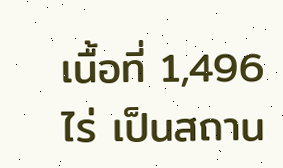เนื้อที่ 1,496 ไร่ เป็นสถาน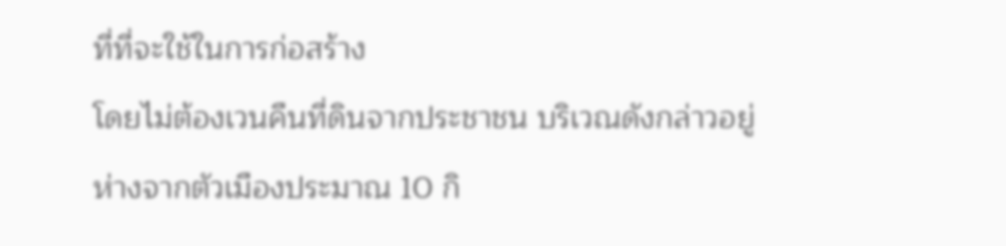ที่ที่จะใช้ในการก่อสร้าง
โดยไม่ต้องเวนคืนที่ดินจากประชาชน บริเวณดังกล่าวอยู่ห่างจากตัวเมืองประมาณ 10 กิ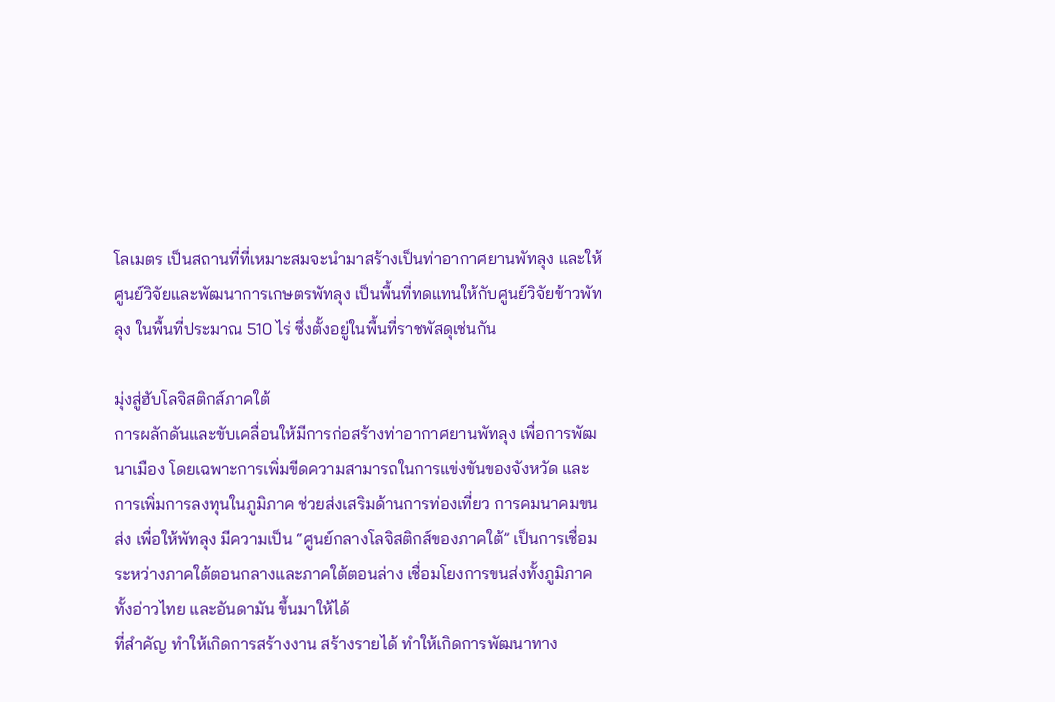โลเมตร เป็นสถานที่ที่เหมาะสมจะนำมาสร้างเป็นท่าอากาศยานพัทลุง และให้ศูนย์วิจัยและพัฒนาการเกษตรพัทลุง เป็นพื้นที่ทดแทนให้กับศูนย์วิจัยข้าวพัทลุง ในพื้นที่ประมาณ 510 ไร่ ซึ่งตั้งอยู่ในพื้นที่ราชพัสดุเช่นกัน

มุ่งสู่ฮับโลจิสติกส์ภาคใต้
การผลักดันและขับเคลื่อนให้มีการก่อสร้างท่าอากาศยานพัทลุง เพื่อการพัฒนาเมือง โดยเฉพาะการเพิ่มขีดความสามารถในการแข่งขันของจังหวัด และการเพิ่มการลงทุนในภูมิภาค ช่วยส่งเสริมด้านการท่องเที่ยว การคมนาคมขนส่ง เพื่อให้พัทลุง มีความเป็น “ศูนย์กลางโลจิสติกส์ของภาคใต้” เป็นการเชื่อมระหว่างภาคใต้ตอนกลางและภาคใต้ตอนล่าง เชื่อมโยงการขนส่งทั้งภูมิภาค ทั้งอ่าวไทย และอันดามัน ขึ้นมาให้ได้
ที่สำคัญ ทำให้เกิดการสร้างงาน สร้างรายได้ ทำให้เกิดการพัฒนาทาง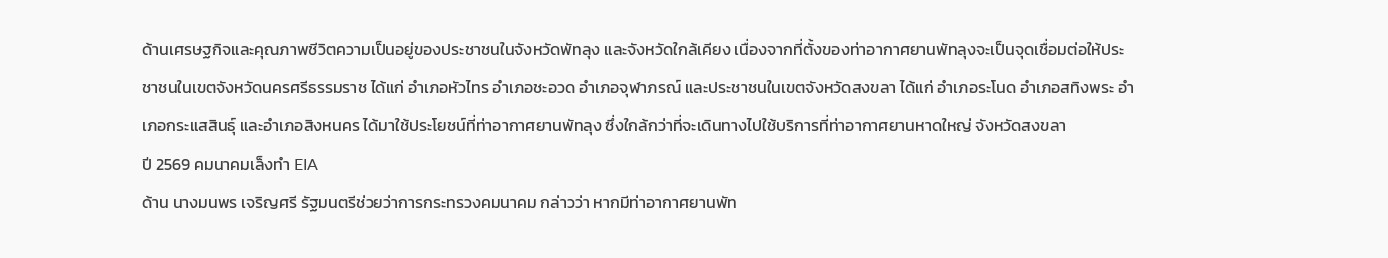ด้านเศรษฐกิจและคุณภาพชีวิตความเป็นอยู่ของประชาชนในจังหวัดพัทลุง และจังหวัดใกล้เคียง เนื่องจากที่ตั้งของท่าอากาศยานพัทลุงจะเป็นจุดเชื่อมต่อให้ประชาชนในเขตจังหวัดนครศรีธรรมราช ได้แก่ อำเภอหัวไทร อำเภอชะอวด อำเภอจุฬาภรณ์ และประชาชนในเขตจังหวัดสงขลา ได้แก่ อำเภอระโนด อำเภอสทิงพระ อำเภอกระแสสินธุ์ และอำเภอสิงหนคร ได้มาใช้ประโยชน์ที่ท่าอากาศยานพัทลุง ซึ่งใกล้กว่าที่จะเดินทางไปใช้บริการที่ท่าอากาศยานหาดใหญ่ จังหวัดสงขลา
ปี 2569 คมนาคมเล็งทำ EIA
ด้าน นางมนพร เจริญศรี รัฐมนตรีช่วยว่าการกระทรวงคมนาคม กล่าวว่า หากมีท่าอากาศยานพัท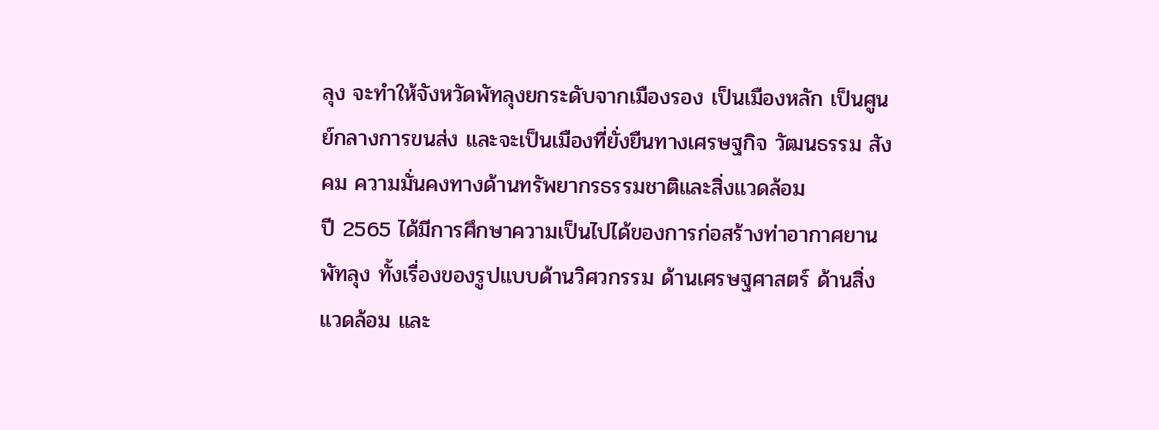ลุง จะทำให้จังหวัดพัทลุงยกระดับจากเมืองรอง เป็นเมืองหลัก เป็นศูนย์กลางการขนส่ง และจะเป็นเมืองที่ยั่งยืนทางเศรษฐกิจ วัฒนธรรม สังคม ความมั่นคงทางด้านทรัพยากรธรรมชาติและสิ่งแวดล้อม
ปี 2565 ได้มีการศึกษาความเป็นไปได้ของการก่อสร้างท่าอากาศยานพัทลุง ทั้งเรื่องของรูปแบบด้านวิศวกรรม ด้านเศรษฐศาสตร์ ด้านสิ่งแวดล้อม และ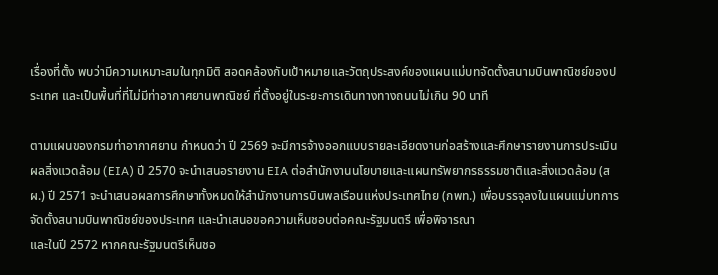เรื่องที่ตั้ง พบว่ามีความเหมาะสมในทุกมิติ สอดคล้องกับเป้าหมายและวัตถุประสงค์ของแผนแม่บทจัดตั้งสนามบินพาณิชย์ของประเทศ และเป็นพื้นที่ที่ไม่มีท่าอากาศยานพาณิชย์ ที่ตั้งอยู่ในระยะการเดินทางทางถนนไม่เกิน 90 นาที

ตามแผนของกรมท่าอากาศยาน กำหนดว่า ปี 2569 จะมีการจ้างออกแบบรายละเอียดงานก่อสร้างและศึกษารายงานการประเมินผลสิ่งแวดล้อม (EIA) ปี 2570 จะนำเสนอรายงาน EIA ต่อสำนักงานนโยบายและแผนทรัพยากรธรรมชาติและสิ่งแวดล้อม (สผ.) ปี 2571 จะนำเสนอผลการศึกษาทั้งหมดให้สำนักงานการบินพลเรือนแห่งประเทศไทย (กพท.) เพื่อบรรจุลงในแผนแม่บทการจัดตั้งสนามบินพาณิชย์ของประเทศ และนำเสนอขอความเห็นชอบต่อคณะรัฐมนตรี เพื่อพิจารณา
และในปี 2572 หากคณะรัฐมนตรีเห็นชอ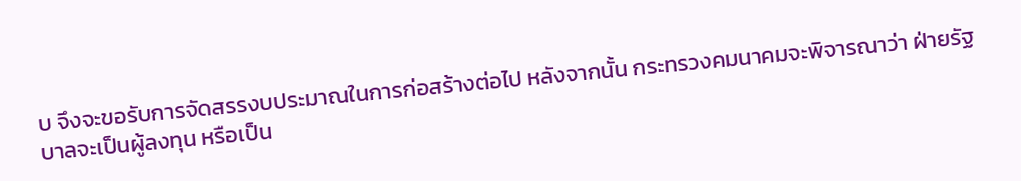บ จึงจะขอรับการจัดสรรงบประมาณในการก่อสร้างต่อไป หลังจากนั้น กระทรวงคมนาคมจะพิจารณาว่า ฝ่ายรัฐบาลจะเป็นผู้ลงทุน หรือเป็น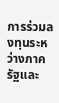การร่วมลงทุนระหว่างภาครัฐและ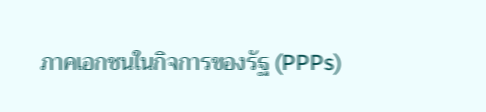ภาคเอกชนในกิจการของรัฐ (PPPs)